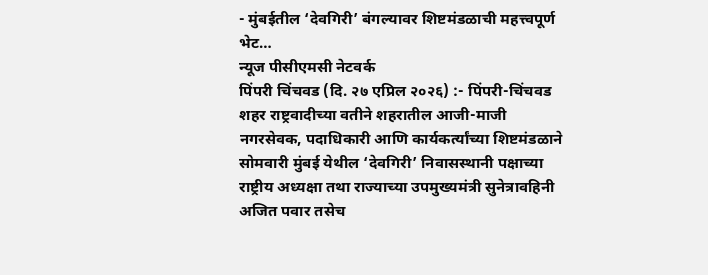- मुंबईतील ‘देवगिरी’ बंगल्यावर शिष्टमंडळाची महत्त्वपूर्ण भेट…
न्यूज पीसीएमसी नेटवर्क
पिंपरी चिंचवड (दि. २७ एप्रिल २०२६) :- पिंपरी-चिंचवड शहर राष्ट्रवादीच्या वतीने शहरातील आजी-माजी नगरसेवक, पदाधिकारी आणि कार्यकर्त्यांच्या शिष्टमंडळाने सोमवारी मुंबई येथील ‘देवगिरी’ निवासस्थानी पक्षाच्या राष्ट्रीय अध्यक्षा तथा राज्याच्या उपमुख्यमंत्री सुनेत्रावहिनी अजित पवार तसेच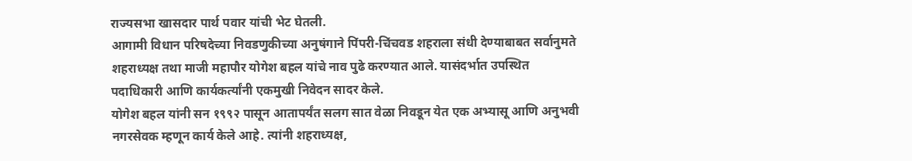राज्यसभा खासदार पार्थ पवार यांची भेट घेतली.
आगामी विधान परिषदेच्या निवडणुकीच्या अनुषंगाने पिंपरी-चिंचवड शहराला संधी देण्याबाबत सर्वानुमते शहराध्यक्ष तथा माजी महापौर योगेश बहल यांचे नाव पुढे करण्यात आले. यासंदर्भात उपस्थित पदाधिकारी आणि कार्यकर्त्यांनी एकमुखी निवेदन सादर केले.
योगेश बहल यांनी सन १९९२ पासून आतापर्यंत सलग सात वेळा निवडून येत एक अभ्यासू आणि अनुभवी नगरसेवक म्हणून कार्य केले आहे. त्यांनी शहराध्यक्ष,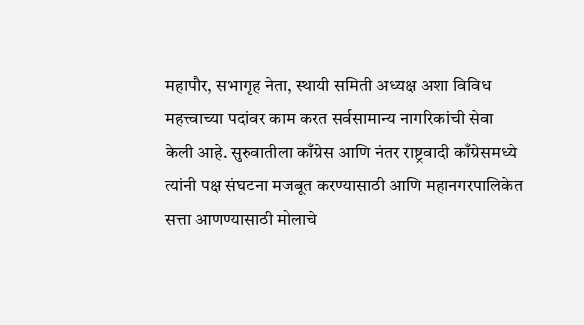महापौर, सभागृह नेता, स्थायी समिती अध्यक्ष अशा विविध महत्त्वाच्या पदांवर काम करत सर्वसामान्य नागरिकांची सेवा केली आहे. सुरुवातीला काँग्रेस आणि नंतर राष्ट्रवादी काँग्रेसमध्ये त्यांनी पक्ष संघटना मजबूत करण्यासाठी आणि महानगरपालिकेत सत्ता आणण्यासाठी मोलाचे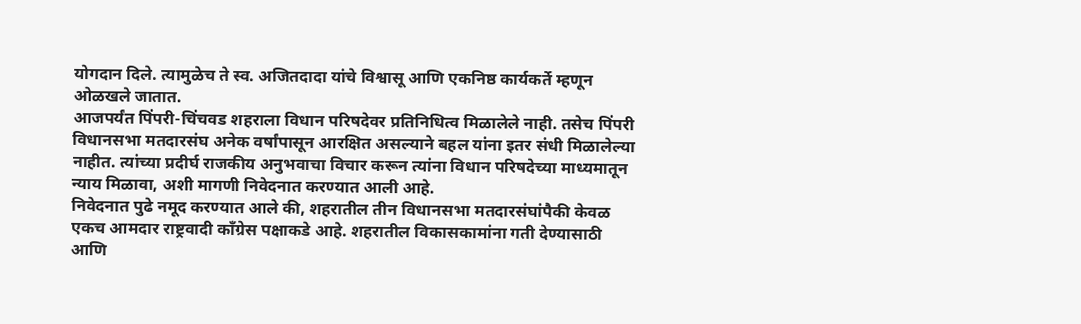योगदान दिले. त्यामुळेच ते स्व. अजितदादा यांचे विश्वासू आणि एकनिष्ठ कार्यकर्ते म्हणून ओळखले जातात.
आजपर्यंत पिंपरी-चिंचवड शहराला विधान परिषदेवर प्रतिनिधित्व मिळालेले नाही. तसेच पिंपरी विधानसभा मतदारसंघ अनेक वर्षांपासून आरक्षित असल्याने बहल यांना इतर संधी मिळालेल्या नाहीत. त्यांच्या प्रदीर्घ राजकीय अनुभवाचा विचार करून त्यांना विधान परिषदेच्या माध्यमातून न्याय मिळावा, अशी मागणी निवेदनात करण्यात आली आहे.
निवेदनात पुढे नमूद करण्यात आले की, शहरातील तीन विधानसभा मतदारसंघांपैकी केवळ एकच आमदार राष्ट्रवादी काँग्रेस पक्षाकडे आहे. शहरातील विकासकामांना गती देण्यासाठी आणि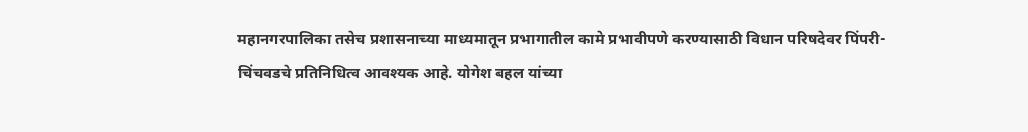महानगरपालिका तसेच प्रशासनाच्या माध्यमातून प्रभागातील कामे प्रभावीपणे करण्यासाठी विधान परिषदेवर पिंपरी-चिंचवडचे प्रतिनिधित्व आवश्यक आहे. योगेश बहल यांच्या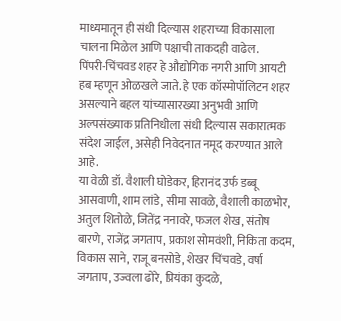माध्यमातून ही संधी दिल्यास शहराच्या विकासाला चालना मिळेल आणि पक्षाची ताकदही वाढेल.
पिंपरी-चिंचवड शहर हे औद्योगिक नगरी आणि आयटी हब म्हणून ओळखले जाते. हे एक कॉस्मोपॉलिटन शहर असल्याने बहल यांच्यासारख्या अनुभवी आणि अल्पसंख्याक प्रतिनिधीला संधी दिल्यास सकारात्मक संदेश जाईल, असेही निवेदनात नमूद करण्यात आले आहे.
या वेळी डॉ. वैशाली घोडेकर, हिरानंद उर्फ डब्बू आसवाणी, शाम लांडे, सीमा सावळे, वैशाली काळभोर, अतुल शितोळे, जितेंद्र ननावरे, फजल शेख, संतोष बारणे, राजेंद्र जगताप, प्रकाश सोमवंशी, निकिता कदम, विकास साने, राजू बनसोडे, शेखर चिंचवडे, वर्षा जगताप, उज्वला ढोरे, प्रियंका कुदळे,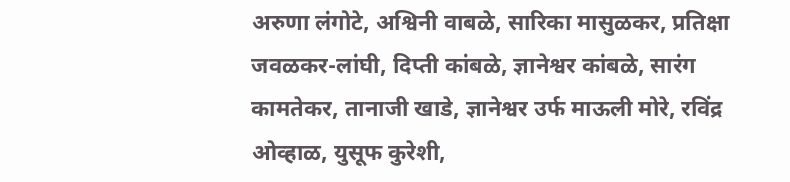अरुणा लंगोटे, अश्विनी वाबळे, सारिका मासुळकर, प्रतिक्षा जवळकर-लांघी, दिप्ती कांबळे, ज्ञानेश्वर कांबळे, सारंग कामतेकर, तानाजी खाडे, ज्ञानेश्वर उर्फ माऊली मोरे, रविंद्र ओव्हाळ, युसूफ कुरेशी,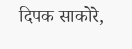दिपक साकोरे,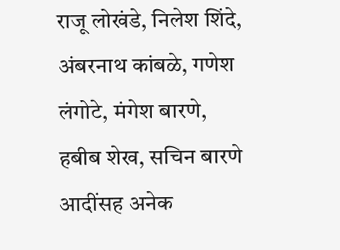राजू लोखंडे, निलेश शिंदे, अंबरनाथ कांबळे, गणेश लंगोटे, मंगेश बारणे, हबीब शेख, सचिन बारणे आदींसह अनेक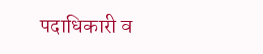पदाधिकारी व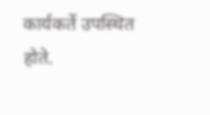कार्यकर्ते उपस्थित होते.